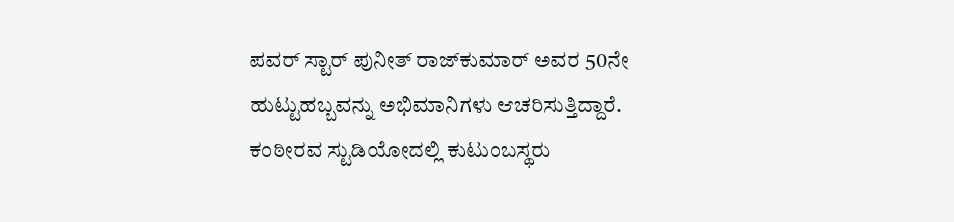ಪವರ್ ಸ್ಟಾರ್ ಪುನೀತ್ ರಾಜ್‌ಕುಮಾರ್ ಅವರ 50ನೇ ಹುಟ್ಟುಹಬ್ಬವನ್ನು ಅಭಿಮಾನಿಗಳು ಆಚರಿಸುತ್ತಿದ್ದಾರೆ. ಕಂಠೀರವ ಸ್ಟುಡಿಯೋದಲ್ಲಿ ಕುಟುಂಬಸ್ಥರು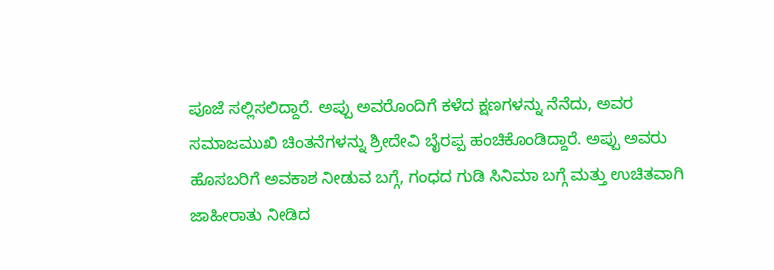ಪೂಜೆ ಸಲ್ಲಿಸಲಿದ್ದಾರೆ. ಅಪ್ಪು ಅವರೊಂದಿಗೆ ಕಳೆದ ಕ್ಷಣಗಳನ್ನು ನೆನೆದು, ಅವರ ಸಮಾಜಮುಖಿ ಚಿಂತನೆಗಳನ್ನು ಶ್ರೀದೇವಿ ಬೈರಪ್ಪ ಹಂಚಿಕೊಂಡಿದ್ದಾರೆ. ಅಪ್ಪು ಅವರು ಹೊಸಬರಿಗೆ ಅವಕಾಶ ನೀಡುವ ಬಗ್ಗೆ, ಗಂಧದ ಗುಡಿ ಸಿನಿಮಾ ಬಗ್ಗೆ ಮತ್ತು ಉಚಿತವಾಗಿ ಜಾಹೀರಾತು ನೀಡಿದ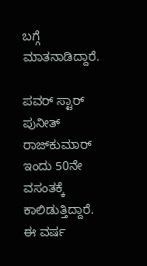ಬಗ್ಗೆ ಮಾತನಾಡಿದ್ದಾರೆ.

ಪವರ್ ಸ್ಟಾರ್ ಪುನೀತ್ ರಾಜ್‌ಕುಮಾರ್ ಇಂದು 50ನೇ ವಸಂತಕ್ಕೆ ಕಾಲಿಡುತ್ತಿದ್ದಾರೆ. ಈ ವರ್ಷ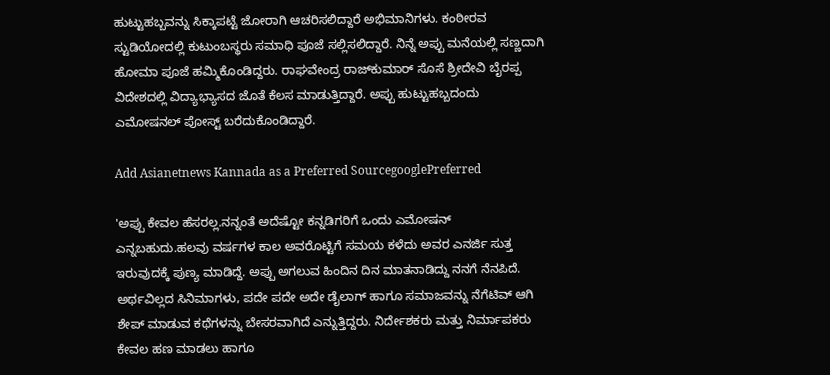ಹುಟ್ಟುಹಬ್ಬವನ್ನು ಸಿಕ್ಕಾಪಟ್ಟೆ ಜೋರಾಗಿ ಆಚರಿಸಲಿದ್ದಾರೆ ಅಭಿಮಾನಿಗಳು. ಕಂಠೀರವ ಸ್ಟುಡಿಯೋದಲ್ಲಿ ಕುಟುಂಬಸ್ಥರು ಸಮಾಧಿ ಪೂಜೆ ಸಲ್ಲಿಸಲಿದ್ದಾರೆ. ನಿನ್ನೆ ಅಪ್ಪು ಮನೆಯಲ್ಲಿ ಸಣ್ಣದಾಗಿ ಹೋಮಾ ಪೂಜೆ ಹಮ್ಮಿಕೊಂಡಿದ್ದರು. ರಾಘವೇಂದ್ರ ರಾಜ್‌ಕುಮಾರ್ ಸೊಸೆ ಶ್ರೀದೇವಿ ಬೈರಪ್ಪ ವಿದೇಶದಲ್ಲಿ ವಿದ್ಯಾಭ್ಯಾಸದ ಜೊತೆ ಕೆಲಸ ಮಾಡುತ್ತಿದ್ದಾರೆ. ಅಪ್ಪು ಹುಟ್ಟುಹಬ್ಬದಂದು ಎಮೋಷನಲ್ ಪೋಸ್ಟ್‌ ಬರೆದುಕೊಂಡಿದ್ದಾರೆ.

Add Asianetnews Kannada as a Preferred SourcegooglePreferred

'ಅಪ್ಪು ಕೇವಲ ಹೆಸರಲ್ಲ.ನನ್ನಂತೆ ಅದೆಷ್ಟೋ ಕನ್ನಡಿಗರಿಗೆ ಒಂದು ಎಮೋಷನ್ ಎನ್ನಬಹುದು.ಹಲವು ವರ್ಷಗಳ ಕಾಲ ಅವರೊಟ್ಟಿಗೆ ಸಮಯ ಕಳೆದು ಅವರ ಎನರ್ಜಿ ಸುತ್ತ ಇರುವುದಕ್ಕೆ ಪುಣ್ಯ ಮಾಡಿದ್ದೆ. ಅಪ್ಪು ಅಗಲುವ ಹಿಂದಿನ ದಿನ ಮಾತನಾಡಿದ್ದು ನನಗೆ ನೆನಪಿದೆ. ಅರ್ಥವಿಲ್ಲದ ಸಿನಿಮಾಗಳು, ಪದೇ ಪದೇ ಅದೇ ಡೈಲಾಗ್ ಹಾಗೂ ಸಮಾಜವನ್ನು ನೆಗೆಟಿವ್ ಆಗಿ ಶೇಪ್ ಮಾಡುವ ಕಥೆಗಳನ್ನು ಬೇಸರವಾಗಿದೆ ಎನ್ನುತ್ತಿದ್ದರು. ನಿರ್ದೇಶಕರು ಮತ್ತು ನಿರ್ಮಾಪಕರು ಕೇವಲ ಹಣ ಮಾಡಲು ಹಾಗೂ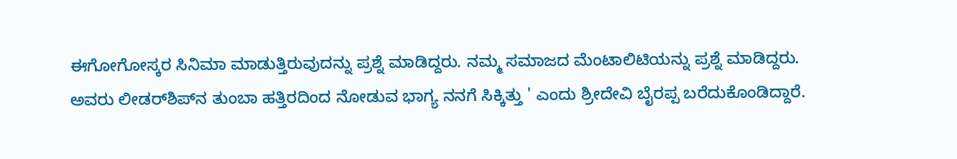ಈಗೋಗೋಸ್ಕರ ಸಿನಿಮಾ ಮಾಡುತ್ತಿರುವುದನ್ನು ಪ್ರಶ್ನೆ ಮಾಡಿದ್ದರು. ನಮ್ಮ ಸಮಾಜದ ಮೆಂಟಾಲಿಟಿಯನ್ನು ಪ್ರಶ್ನೆ ಮಾಡಿದ್ದರು. ಅವರು ಲೀಡರ್‌ಶಿಪ್‌ನ ತುಂಬಾ ಹತ್ತಿರದಿಂದ ನೋಡುವ ಭಾಗ್ಯ ನನಗೆ ಸಿಕ್ಕಿತ್ತು ' ಎಂದು ಶ್ರೀದೇವಿ ಬೈರಪ್ಪ ಬರೆದುಕೊಂಡಿದ್ದಾರೆ.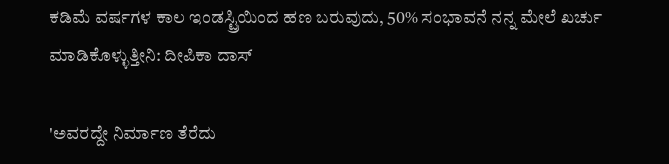ಕಡಿಮೆ ವರ್ಷಗಳ ಕಾಲ ಇಂಡಸ್ಟ್ರಿಯಿಂದ ಹಣ ಬರುವುದು, 50% ಸಂಭಾವನೆ ನನ್ನ ಮೇಲೆ ಖರ್ಚು ಮಾಡಿಕೊಳ್ಳುತ್ತೀನಿ: ದೀಪಿಕಾ ದಾಸ್

'ಅವರದ್ದೇ ನಿರ್ಮಾಣ ತೆರೆದು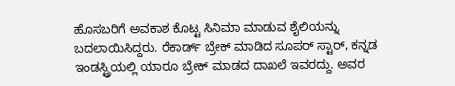ಹೊಸಬರಿಗೆ ಅವಕಾಶ ಕೊಟ್ಟ ಸಿನಿಮಾ ಮಾಡುವ ಶೈಲಿಯನ್ನು ಬದಲಾಯಿಸಿದ್ದರು. ರೆಕಾರ್ಡ್ ಬ್ರೇಕ್ ಮಾಡಿದ ಸೂಪರ್ ಸ್ಟಾರ್, ಕನ್ನಡ ಇಂಡಸ್ಟ್ರಿಯಲ್ಲಿ ಯಾರೂ ಬ್ರೇಕ್ ಮಾಡದ ದಾಖಲೆ ಇವರದ್ದು. ಅವರ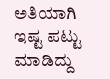ಅತಿಯಾಗಿ ಇಷ್ಟ ಪಟ್ಟು ಮಾಡಿದ್ದು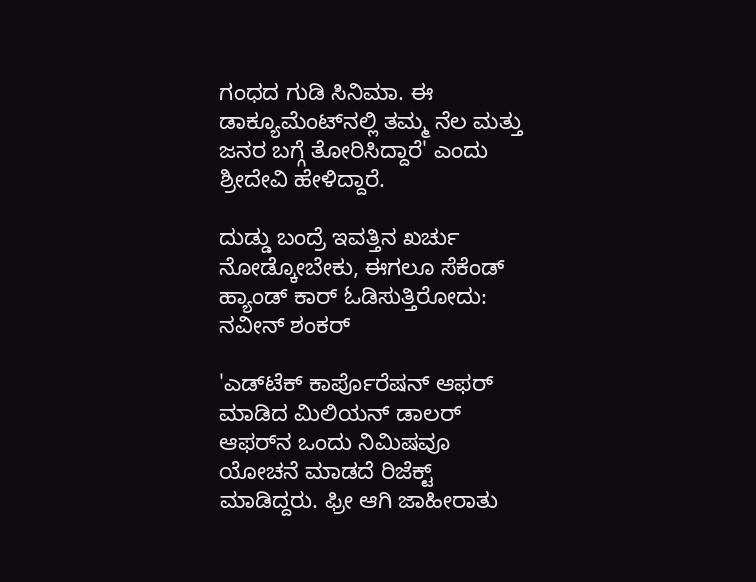ಗಂಧದ ಗುಡಿ ಸಿನಿಮಾ. ಈ ಡಾಕ್ಯೂಮೆಂಟ್‌ನಲ್ಲಿ ತಮ್ಮ ನೆಲ ಮತ್ತು ಜನರ ಬಗ್ಗೆ ತೋರಿಸಿದ್ದಾರೆ' ಎಂದು ಶ್ರೀದೇವಿ ಹೇಳಿದ್ದಾರೆ.

ದುಡ್ಡು ಬಂದ್ರೆ ಇವತ್ತಿನ ಖರ್ಚು ನೋಡ್ಕೋಬೇಕು, ಈಗಲೂ ಸೆಕೆಂಡ್ ಹ್ಯಾಂಡ್ ಕಾರ್ ಓಡಿಸುತ್ತಿರೋದು: ನವೀನ್ ಶಂಕರ್

'ಎಡ್‌ಟೆಕ್‌ ಕಾರ್ಪೊರೆಷನ್‌ ಆಫರ್ ಮಾಡಿದ ಮಿಲಿಯನ್ ಡಾಲರ್ ಆಫರ್‌ನ ಒಂದು ನಿಮಿಷವೂ ಯೋಚನೆ ಮಾಡದೆ ರಿಜೆಕ್ಟ್‌ ಮಾಡಿದ್ದರು. ಫ್ರೀ ಆಗಿ ಜಾಹೀರಾತು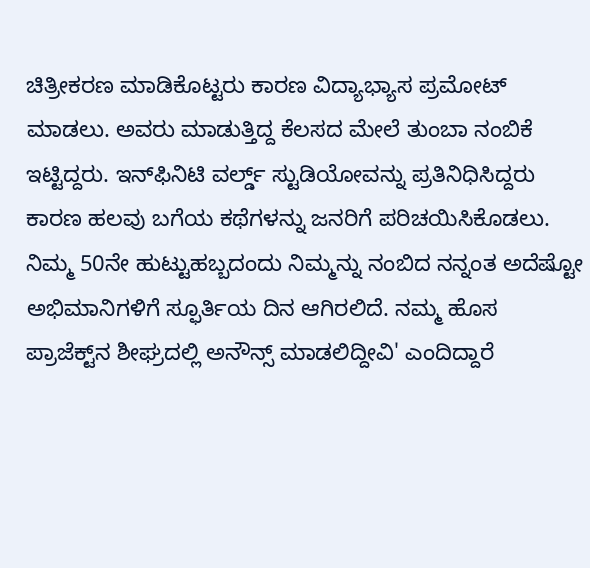ಚಿತ್ರೀಕರಣ ಮಾಡಿಕೊಟ್ಟರು ಕಾರಣ ವಿದ್ಯಾಭ್ಯಾಸ ಪ್ರಮೋಟ್ ಮಾಡಲು. ಅವರು ಮಾಡುತ್ತಿದ್ದ ಕೆಲಸದ ಮೇಲೆ ತುಂಬಾ ನಂಬಿಕೆ ಇಟ್ಟಿದ್ದರು. ಇನ್‌ಫಿನಿಟಿ ವರ್ಲ್ಡ್‌ ಸ್ಟುಡಿಯೋವನ್ನು ಪ್ರತಿನಿಧಿಸಿದ್ದರು ಕಾರಣ ಹಲವು ಬಗೆಯ ಕಥೆಗಳನ್ನು ಜನರಿಗೆ ಪರಿಚಯಿಸಿಕೊಡಲು. ನಿಮ್ಮ 50ನೇ ಹುಟ್ಟುಹಬ್ಬದಂದು ನಿಮ್ಮನ್ನು ನಂಬಿದ ನನ್ನಂತ ಅದೆಷ್ಟೋ ಅಭಿಮಾನಿಗಳಿಗೆ ಸ್ಫೂರ್ತಿಯ ದಿನ ಆಗಿರಲಿದೆ. ನಮ್ಮ ಹೊಸ ಪ್ರಾಜೆಕ್ಟ್‌ನ ಶೀಘ್ರದಲ್ಲಿ ಅನೌನ್ಸ್ ಮಾಡಲಿದ್ದೀವಿ' ಎಂದಿದ್ದಾರೆ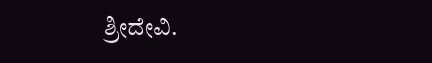ಶ್ರೀದೇವಿ.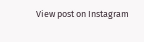View post on Instagram